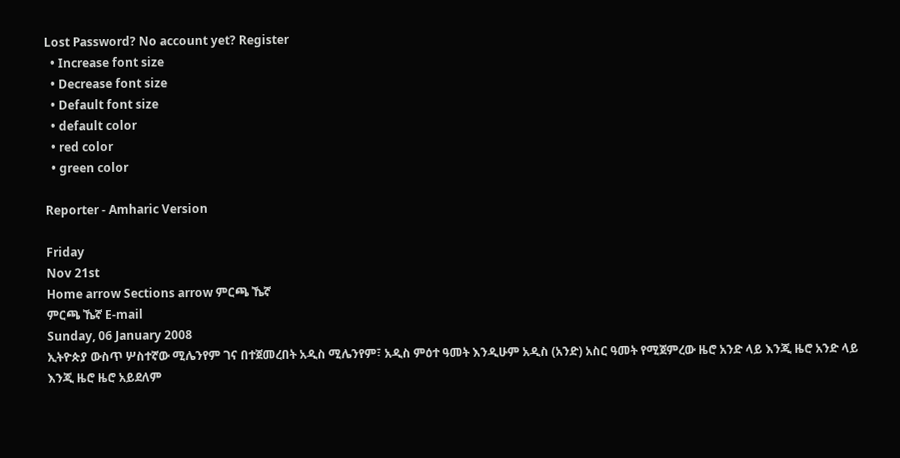Lost Password? No account yet? Register
  • Increase font size
  • Decrease font size
  • Default font size
  • default color
  • red color
  • green color

Reporter - Amharic Version

Friday
Nov 21st
Home arrow Sections arrow ምርጫ ኼኛ
ምርጫ ኼኛ E-mail
Sunday, 06 January 2008
ኢትዮጵያ ውስጥ ሦስተኛው ሚሌንየም ገና በተጀመረበት አዲስ ሚሌንየም፣ አዲስ ምዕተ ዓመት እንዲሁም አዲስ (አንድ) አስር ዓመት የሚጀምረው ዜሮ አንድ ላይ እንጂ ዜሮ አንድ ላይ እንጂ ዜሮ ዜሮ አይደለም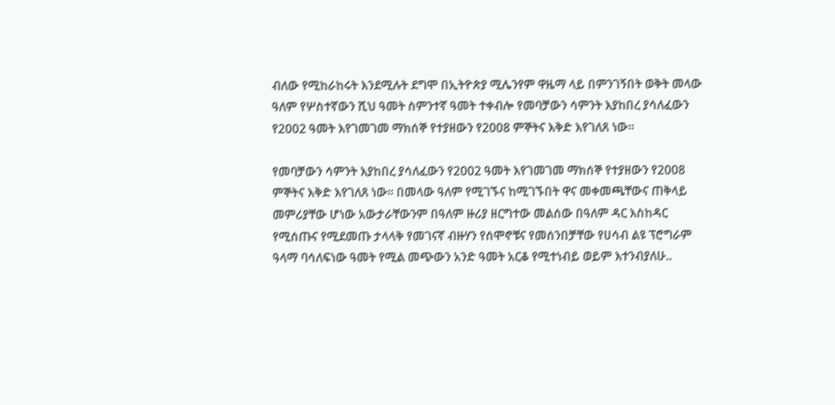ብለው የሚከራከሩት እንደሚሉት ደግሞ በኢትዮጵያ ሚሌንየም ዋዜማ ላይ በምንገኝበት ወቅት መላው ዓለም የሦስተኛውን ሺህ ዓመት ስምንተኛ ዓመት ተቀብሎ የመባቻውን ሳምንት እያከበረ ያሳለፈውን የ2002 ዓመት እየገመገመ ማክሰኞ የተያዘውን የ2008 ምኞትና እቅድ እየገለጸ ነው፡፡

የመባቻውን ሳምንት እያከበረ ያሳለፈውን የ2002 ዓመት እየገመገመ ማክሰኞ የተያዘውን የ2008 ምኞትና እቅድ እየገለጸ ነው፡፡ በመላው ዓለም የሚገኙና ከሚገኙበት ዋና መቀመጫቸውና ጠቅላይ መምሪያቸው ሆነው አውታራቸውንም በዓለም ዙሪያ ዘርግተው መልሰው በዓለም ዳር እስከዳር የሚሰጡና የሚደመጡ ታላላቅ የመገናኛ ብዙሃን የሰሞኖቹና የመሰንበቻቸው የሀሳብ ልዩ ፕሮግራም ዓላማ ባሳለፍነው ዓመት የሚል መጭውን አንድ ዓመት አርቆ የሚተነብይ ወይም እተንብያለሁ..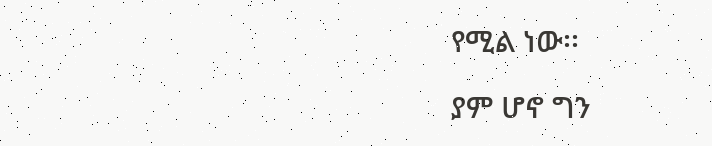የሚል ነው፡፡

ያም ሆኖ ግን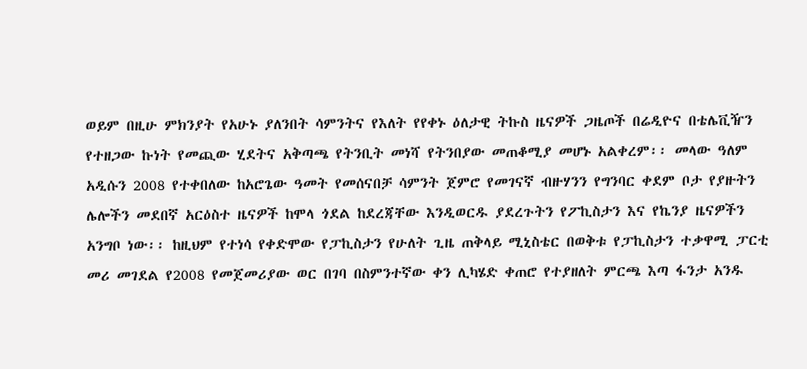ወይም በዚሁ ምክንያት የአሁኑ ያለንበት ሳምንትና የእለት የየቀኑ ዕለታዊ ትኩስ ዜናዎች ጋዜጦች በሬዲዮና በቴሌቪዥን የተዘጋው ኩነት የመጪው ሂደትና አቅጣጫ የትንቢት መነሻ የትንበያው መጠቆሚያ መሆኑ አልቀረም፡፡ መላው ዓለም አዲሱን 2008 የተቀበለው ከአሮጌው ዓመት የመሰናበቻ ሳምንት ጀምሮ የመገናኛ ብዙሃንን የግንባር ቀደም ቦታ የያዙትን ሌሎችን መደበኛ አርዕስተ ዜናዎች ከሞላ ጎደል ከደረጃቸው እንዲወርዱ ያደረጉትን የፖኪስታን እና የኬንያ ዜናዎችን አንግቦ ነው፡፡ ከዚህም የተነሳ የቀድሞው የፓኪስታን የሁለት ጊዜ ጠቅላይ ሚኒስቴር በወቅቱ የፓኪስታን ተቃዋሚ ፓርቲ መሪ መገደል የ2008 የመጀመሪያው ወር በገባ በስምንተኛው ቀን ሊካሄድ ቀጠሮ የተያዘለት ምርጫ እጣ ፋንታ አንዱ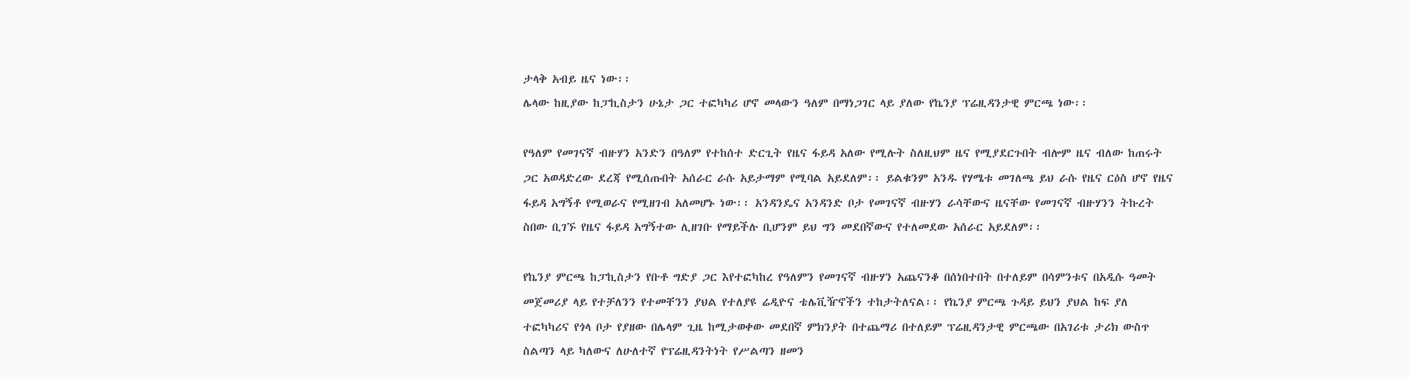ታላቅ አብይ ዜና ነው፡፡
ሌላው ከዚያው ከፓኪስታን ሁኔታ ጋር ተፎካካሪ ሆኖ መላውን ዓለም በማነጋገር ላይ ያለው የኬንያ ፕሬዚዳንታዊ ምርጫ ነው፡፡

የዓለም የመገናኛ ብዙሃን አንድን በዓለም የተከሰተ ድርጊት የዜና ፋይዳ አለው የሚሉት ስለዚህም ዜና የሚያደርጉበት ብሎም ዜና ብለው ከጠሩት ጋር አወዳድረው ደረጃ የሚሰጡበት አሰራር ራሱ አይታማም የሚባል አይደለም፡፡ ይልቁንም አንዱ የሃሜቱ መገለጫ ይህ ራሱ የዜና ርዕስ ሆኖ የዜና ፋይዳ አግኝቶ የሚወራና የሚዘገብ አለመሆኑ ነው፡፡ አንዳንዴና አንዳንድ ቦታ የመገናኛ ብዙሃን ራሳቸውና ዜናቸው የመገናኛ ብዙሃንን ትኩረት ስበው ቢገኙ የዜና ፋይዳ አግኝተው ሊዘገቡ የማይችሉ ቢሆንም ይህ ግን መደበኛውና የተለመደው አሰራር አይደለም፡፡

የኬንያ ምርጫ ከፓኪስታን የቡቶ ግድያ ጋር እየተፎካከረ የዓለምን የመገናኛ ብዙሃን አጨናንቆ በሰነበተበት በተለይም በሳምንቱና በአዲሱ ዓመት መጀመሪያ ላይ የተቻለንን የተመቸንን ያህል የተለያዩ ሬዲዮና ቴሌቪዥኖችን ተከታትለናል፡፡ የኬንያ ምርጫ ጉዳይ ይህን ያህል ከፍ ያለ ተፎካካሪና የጎላ ቦታ የያዘው በሌላም ጊዜ ከሚታወቀው መደበኛ ምክንያት በተጨማሪ በተለይም ፕሬዚዳንታዊ ምርጫው በአገሪቱ ታሪክ ውስጥ ስልጣን ላይ ካለውና ለሁለተኛ የፕሬዚዳንትነት የሥልጣን ዘመን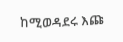ከሚወዳደሩ እጩ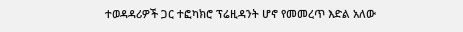ተወዳዳሪዎች ጋር ተፎካክሮ ፕሬዚዳንት ሆኖ የመመረጥ እድል አለው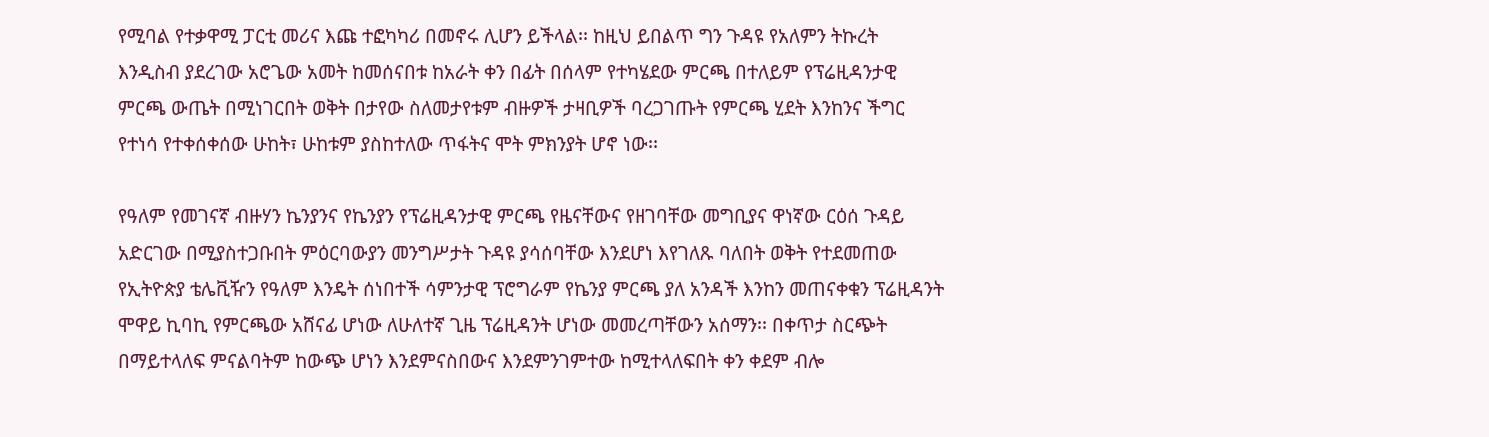የሚባል የተቃዋሚ ፓርቲ መሪና እጩ ተፎካካሪ በመኖሩ ሊሆን ይችላል፡፡ ከዚህ ይበልጥ ግን ጉዳዩ የአለምን ትኩረት እንዲስብ ያደረገው አሮጌው አመት ከመሰናበቱ ከአራት ቀን በፊት በሰላም የተካሄደው ምርጫ በተለይም የፕሬዚዳንታዊ ምርጫ ውጤት በሚነገርበት ወቅት በታየው ስለመታየቱም ብዙዎች ታዛቢዎች ባረጋገጡት የምርጫ ሂደት እንከንና ችግር የተነሳ የተቀሰቀሰው ሁከት፣ ሁከቱም ያስከተለው ጥፋትና ሞት ምክንያት ሆኖ ነው፡፡

የዓለም የመገናኛ ብዙሃን ኬንያንና የኬንያን የፕሬዚዳንታዊ ምርጫ የዜናቸውና የዘገባቸው መግቢያና ዋነኛው ርዕሰ ጉዳይ አድርገው በሚያስተጋቡበት ምዕርባውያን መንግሥታት ጉዳዩ ያሳሰባቸው እንደሆነ እየገለጹ ባለበት ወቅት የተደመጠው የኢትዮጵያ ቴሌቪዥን የዓለም እንዴት ሰነበተች ሳምንታዊ ፕሮግራም የኬንያ ምርጫ ያለ አንዳች እንከን መጠናቀቁን ፕሬዚዳንት ሞዋይ ኪባኪ የምርጫው አሸናፊ ሆነው ለሁለተኛ ጊዜ ፕሬዚዳንት ሆነው መመረጣቸውን አሰማን፡፡ በቀጥታ ስርጭት በማይተላለፍ ምናልባትም ከውጭ ሆነን እንደምናስበውና እንደምንገምተው ከሚተላለፍበት ቀን ቀደም ብሎ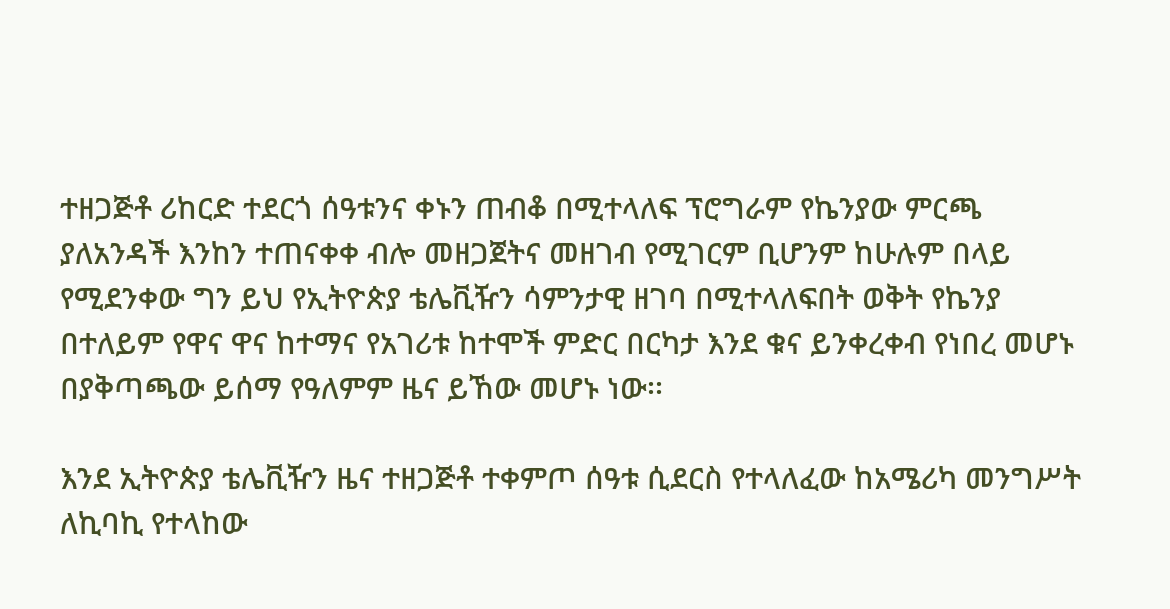ተዘጋጅቶ ሪከርድ ተደርጎ ሰዓቱንና ቀኑን ጠብቆ በሚተላለፍ ፕሮግራም የኬንያው ምርጫ ያለአንዳች እንከን ተጠናቀቀ ብሎ መዘጋጀትና መዘገብ የሚገርም ቢሆንም ከሁሉም በላይ የሚደንቀው ግን ይህ የኢትዮጵያ ቴሌቪዥን ሳምንታዊ ዘገባ በሚተላለፍበት ወቅት የኬንያ በተለይም የዋና ዋና ከተማና የአገሪቱ ከተሞች ምድር በርካታ እንደ ቁና ይንቀረቀብ የነበረ መሆኑ በያቅጣጫው ይሰማ የዓለምም ዜና ይኸው መሆኑ ነው፡፡

እንደ ኢትዮጵያ ቴሌቪዥን ዜና ተዘጋጅቶ ተቀምጦ ሰዓቱ ሲደርስ የተላለፈው ከአሜሪካ መንግሥት ለኪባኪ የተላከው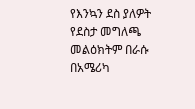የእንኳን ደስ ያለዎት የደስታ መግለጫ መልዕክትም በራሱ በአሜሪካ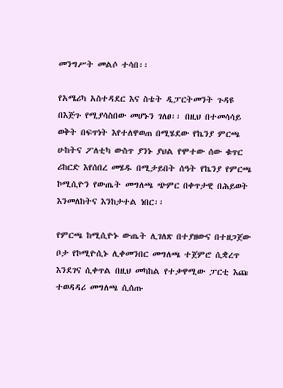መንግሥት መልሶ ተሳበ፡፡

የአሜሪካ አስተዳደር እና ስቴት ዲፓርትመንት ጉዳዩ በእጅጉ የሚያሳስበው መሆኑን ገለፀ፡፡ በዚህ በተመሳሳይ ወቅት በፍጥነት እየተለዋወጠ በሚሄደው የኬንያ ምርጫ ሁከትና ፖለቲካ ውስጥ ያንኑ ያህል የሞተው ሰው ቁጥር ሪከርድ እየሰበረ መሄዱ በሚታይበት ሰዓት የኬንያ የምርጫ ኮሚሲዮን የውጤት መግለጫ ጭምር በቀጥታዊ በሕይወት እንመለከትና እንከታተል ነበር፡፡

የምርጫ ከሚሲዮኑ ውጤት ሊገለጽ በተያዘውና በተዘጋጀው ቦታ የኮሚዮሲኑ ሊቀመንበር መግለጫ ተጀምሮ ሲቋረጥ እንደገና ሲቀጥል በዚህ መካከል የተቃዋሚው ፓርቲ እጩ ተወዳዳሪ መግለጫ ሲሰጡ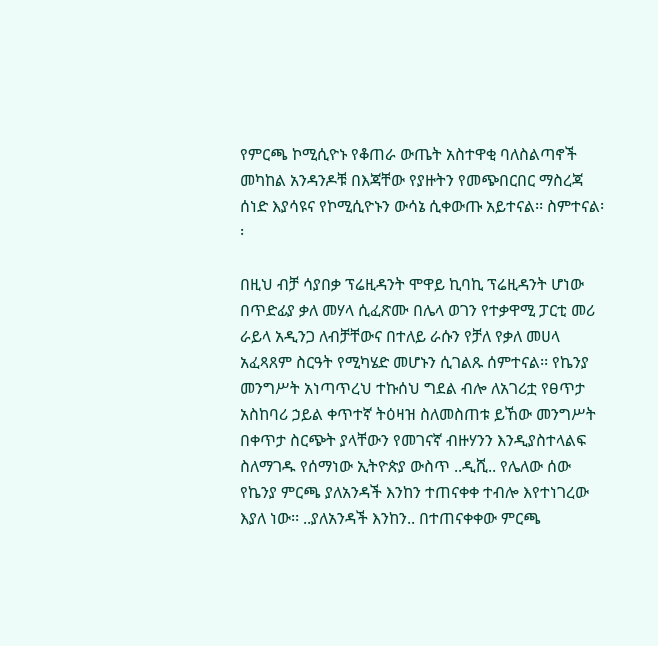የምርጫ ኮሚሲዮኑ የቆጠራ ውጤት አስተዋቂ ባለስልጣኖች መካከል አንዳንዶቹ በእጃቸው የያዙትን የመጭበርበር ማስረጃ ሰነድ እያሳዩና የኮሚሲዮኑን ውሳኔ ሲቀውጡ አይተናል፡፡ ስምተናል፡፡

በዚህ ብቻ ሳያበቃ ፕሬዚዳንት ሞዋይ ኪባኪ ፕሬዚዳንት ሆነው በጥድፊያ ቃለ መሃላ ሲፈጽሙ በሌላ ወገን የተቃዋሚ ፓርቲ መሪ ራይላ አዲንጋ ለብቻቸውና በተለይ ራሱን የቻለ የቃለ መሀላ አፈጻጸም ስርዓት የሚካሄድ መሆኑን ሲገልጹ ሰምተናል፡፡ የኬንያ መንግሥት አነጣጥረህ ተኩሰህ ግደል ብሎ ለአገሪቷ የፀጥታ አስከባሪ ኃይል ቀጥተኛ ትዕዛዝ ስለመስጠቱ ይኸው መንግሥት በቀጥታ ስርጭት ያላቸውን የመገናኛ ብዙሃንን እንዲያስተላልፍ ስለማገዱ የሰማነው ኢትዮጵያ ውስጥ ..ዲሺ.. የሌለው ሰው የኬንያ ምርጫ ያለአንዳች እንከን ተጠናቀቀ ተብሎ እየተነገረው እያለ ነው፡፡ ..ያለአንዳች እንከን.. በተጠናቀቀው ምርጫ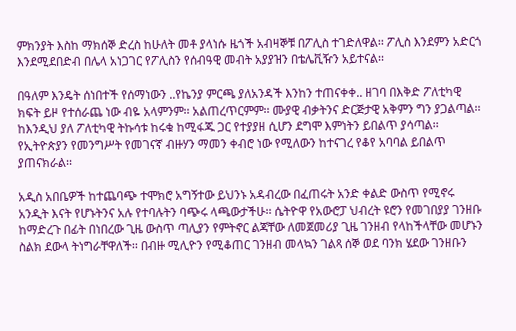ምክንያት እስከ ማክሰኞ ድረስ ከሁለት መቶ ያላነሱ ዜጎች አብዛኞቹ በፖሊስ ተገድለዋል፡፡ ፖሊስ እንደምን አድርጎ እንደሚደበድብ በሌላ አነጋገር የፖሊስን የሰብዓዊ መብት አያያዝን በቴሌቪዥን አይተናል፡፡

በዓለም እንዴት ሰነበተች የሰማነውን ..የኬንያ ምርጫ ያለአንዳች እንከን ተጠናቀቀ.. ዘገባ በእቅድ ፖለቲካዊ ክፍት ይዞ የተሰራጨ ነው ብዬ አላምንም፡፡ አልጠረጥርምም፡፡ ሙያዊ ብቃትንና ድርጅታዊ አቅምን ግን ያጋልጣል፡፡ ከእንዲህ ያለ ፖለቲካዊ ትኩሳቱ ከሩቁ ከሚፋጁ ጋር የተያያዘ ሲሆን ደግሞ እምነትን ይበልጥ ያሳጣል፡፡ የኢትዮጵያን የመንግሥት የመገናኛ ብዙሃን ማመን ቀብሮ ነው የሚለውን ከተናገረ የቆየ አባባል ይበልጥ ያጠናክራል፡፡

አዲስ አበቤዎች ከተጨባጭ ተሞክሮ አግኝተው ይህንኑ አዳብረው በፈጠሩት አንድ ቀልድ ውስጥ የሚኖሩ አንዲት እናት የሆኑትንና አሉ የተባሉትን ባጭሩ ላጫውታችሁ፡፡ ሴትዮዋ የአውሮፓ ህብረት ዩሮን የመገበያያ ገንዘቡ ከማድረጉ በፊት በነበረው ጊዜ ውስጥ ጣሊያን የምትኖር ልጃቸው ለመጀመሪያ ጊዜ ገንዘብ የላከችላቸው መሆኑን ስልክ ደውላ ትነግራቸዋለች፡፡ በብዙ ሚሊዮን የሚቆጠር ገንዘብ መላኳን ገልጻ ሰኞ ወደ ባንክ ሄደው ገንዘቡን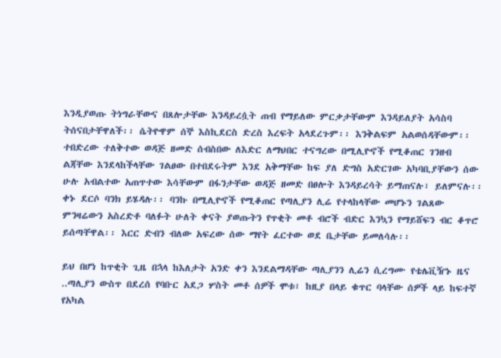እንዲያወጡ ትነግራቸውና በጸሎታቸው እንዳይረሷት ጠብ የማይለው ምርቃታቸውም እንዳይለያት አሳስባ ትሰናበታቸዋለች፡፡ ሴትዮዋም ሰኞ እስኪደርስ ድረስ እረፍት አላደረጉም፡፡ እንቅልፍም አልወሰዳቸውም፡፡ ተበድረው ተለቅተው ወዳጅ ዘመድ ሰብስበው ለእድር ለማህበር ተናግረው በሚሊዮኖች የሚቆጠር ገንዘብ ልጃቸው እንደላከችላቸው ገልፀው በተበደሩትም እንደ አቅማቸው ከፍ ያለ ድግስ አድርገው አካባቢያቸውን ሰው ሁሉ አብልተው አጠጥተው እሳቸውም በፋንታቸው ወዳጅ ዘመድ በፀሎት እንዳይረሳት ይማጠናሉ፣ ይለምናሉ፡፡ ቀኑ ደርሶ ባንክ ይሄዳሉ፡፡ ባንኩ በሚሊዮኖች የሚቆጠር የጣሊያን ሊሬ የተላከላቸው መሆኑን ገልጸው ምንዛሬውን አስረድቶ ባለፉት ሁለት ቀናት ያወጡትን የጥቂት መቶ ብሮች ብድር እንኳን የማይሸፍን ብር ቆጥሮ ይሰጣቸዋል፡፡ እርር ድብን ብለው አፍረው ሰው ማየት ፈርተው ወደ ቤታቸው ይመለሳሉ፡፡

ይህ በሆነ ከጥቂት ጊዜ በኋላ ከእለታት አንድ ቀን እንደልማዳቸው ጣሊያንን ሊሬን ሲረግሙ የቴሌቪዥኑ ዜና ..ጣሊያን ውስጥ በደረሰ የባቡር አደጋ ሦስት መቶ ሰዎች ሞቱ፣ ከዚያ በላይ ቁጥር ባላቸው ሰዎች ላይ ከፍተኛ የአካል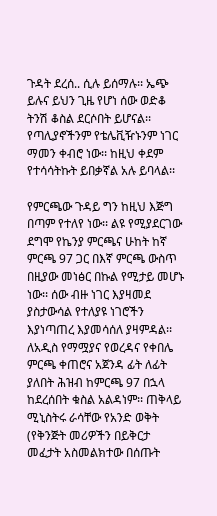ጉዳት ደረሰ.. ሲሉ ይሰማሉ፡፡ ኤጭ ይሉና ይህን ጊዜ የሆነ ሰው ወድቆ ትንሽ ቆስል ደርሶበት ይሆናል፡፡ የጣሊያኖችንም የቴሌቪዥኑንም ነገር ማመን ቀብሮ ነው፡፡ ከዚህ ቀደም የተሳሳትኩት ይበቃኛል አሉ ይባላል፡፡

የምርጫው ጉዳይ ግን ከዚህ እጅግ በጣም የተለየ ነው፡፡ ልዩ የሚያደርገው ደግሞ የኬንያ ምርጫና ሁከት ከኛ ምርጫ 97 ጋር በእኛ ምርጫ ውስጥ በዚያው መነፅር በኩል የሚታይ መሆኑ ነው፡፡ ሰው ብዙ ነገር እያዛመደ ያስታውሳል የተለያዩ ነገሮችን እያነጣጠረ እያመሳሰለ ያዛምዳል፡፡ ለአዲስ የማሟያና የወረዳና የቀበሌ ምርጫ ቀጠሮና አጀንዳ ፊት ለፊት ያለበት ሕዝብ ከምርጫ 97 በኋላ ከደረሰበት ቁስል አልዳነም፡፡ ጠቅላይ ሚኒስትሩ ራሳቸው የአንድ ወቅት (የቅንጅት መሪዎችን በይቅርታ መፈታት አስመልክተው በሰጡት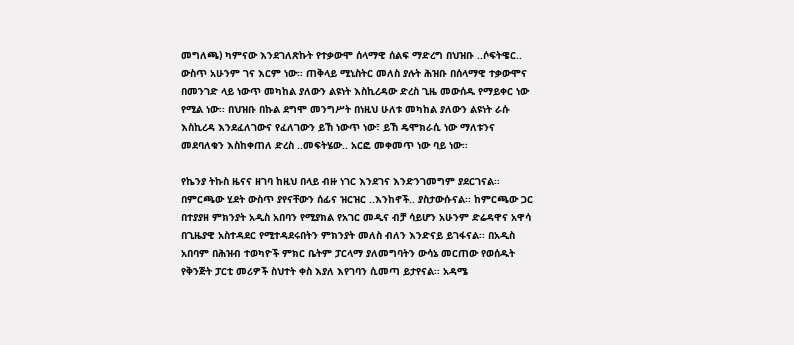መግለጫ) ካምናው እንደገለጽኩት የተቃውሞ ሰላማዊ ሰልፍ ማድረግ በህዝቡ ..ሶፍትዌር.. ውስጥ አሁንም ገና እርም ነው፡፡ ጠቅላይ ሚኒስትር መለስ ያሉት ሕዝቡ በሰላማዊ ተቃውሞና በመንገድ ላይ ነውጥ መካከል ያለውን ልዩነት እስኪረዳው ድረስ ጊዜ መውሰዱ የማይቀር ነው የሚል ነው፡፡ በህዝቡ በኩል ደግሞ መንግሥት በነዚህ ሁለቱ መካከል ያለውን ልዩነት ራሱ እስኪረዳ እንደፈለገውና የፈለገውን ይኸ ነውጥ ነው፣ ይኸ ዴሞክራሲ ነው ማለቱንና መደባለቁን እስከቀጠለ ድረስ ..መፍትሄው.. አርፎ መቀመጥ ነው ባይ ነው፡፡

የኬንያ ትኩስ ዜናና ዘገባ ከዚህ በላይ ብዙ ነገር እንደገና እንድንገመግም ያደርገናል፡፡ በምርጫው ሂደት ውስጥ ያየናቸውን ሰፊና ዝርዝር ..እንከኖች.. ያስታውሱናል፡፡ ከምርጫው ጋር በተያያዘ ምክንያት አዲስ አበባን የሚያክል የአገር መዲና ብቻ ሳይሆን አሁንም ድሬዳዋና አዋሳ በጊዜያዊ አስተዳደር የሚተዳደሩበትን ምክንያት መለስ ብለን እንድናይ ይገፋናል፡፡ በአዲስ አበባም በሕዝብ ተወካዮች ምክር ቤትም ፓርላማ ያለመግባትን ውሳኔ መርጠው የወሰዱት የቅንጅት ፓርቲ መሪዎች ስህተት ቀስ እያለ እየገባን ሲመጣ ይታየናል፡፡ አዳሜ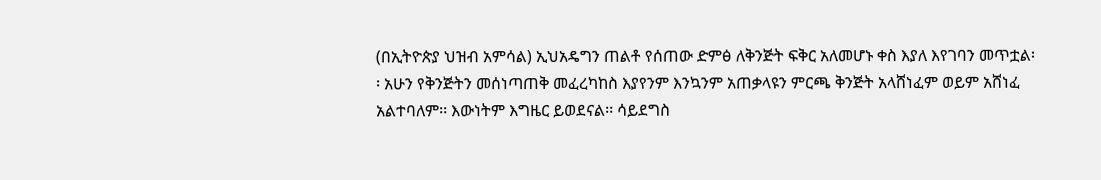(በኢትዮጵያ ህዝብ አምሳል) ኢህአዴግን ጠልቶ የሰጠው ድምፅ ለቅንጅት ፍቅር አለመሆኑ ቀስ እያለ እየገባን መጥቷል፡፡ አሁን የቅንጅትን መሰነጣጠቅ መፈረካከስ እያየንም እንኳንም አጠቃላዩን ምርጫ ቅንጅት አላሸነፈም ወይም አሸነፈ አልተባለም፡፡ እውነትም እግዜር ይወደናል፡፡ ሳይደግስ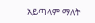አይጣላም ማለት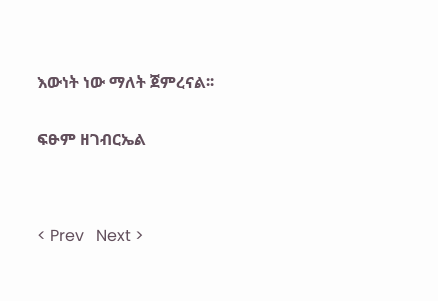እውነት ነው ማለት ጀምረናል፡፡


ፍፁም ዘገብርኤል




< Prev   Next >